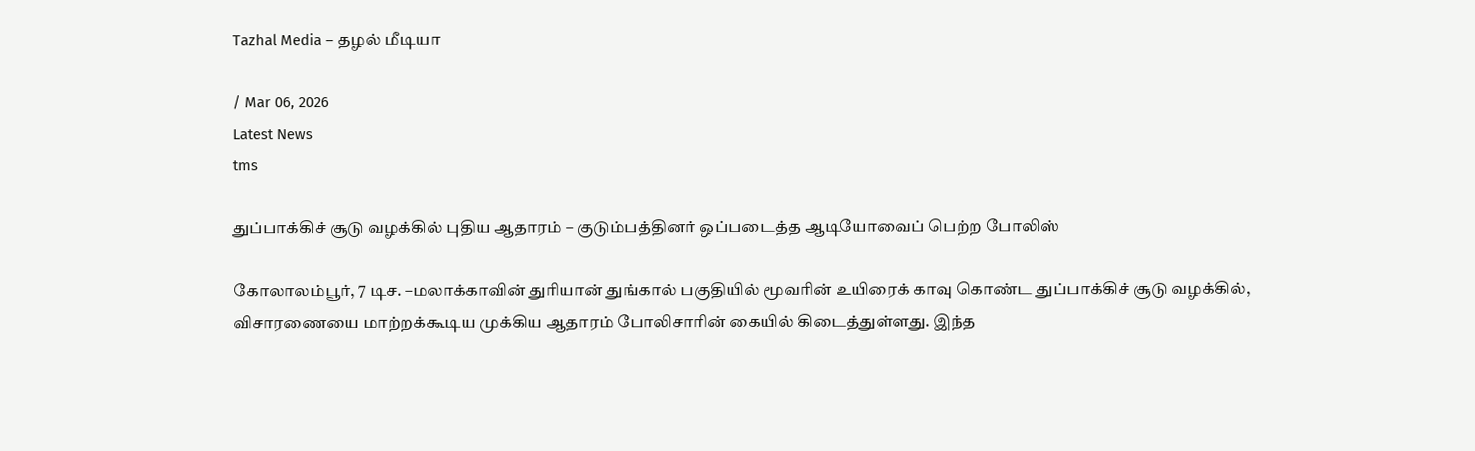Tazhal Media – தழல் மீடியா

/ Mar 06, 2026
Latest News
tms

துப்பாக்கிச் சூடு வழக்கில் புதிய ஆதாரம் – குடும்பத்தினர் ஒப்படைத்த ஆடியோவைப் பெற்ற போலிஸ்

கோலாலம்பூர், 7 டிச. –மலாக்காவின் துரியான் துங்கால் பகுதியில் மூவரின் உயிரைக் காவு கொண்ட துப்பாக்கிச் சூடு வழக்கில், விசாரணையை மாற்றக்கூடிய முக்கிய ஆதாரம் போலிசாரின் கையில் கிடைத்துள்ளது. இந்த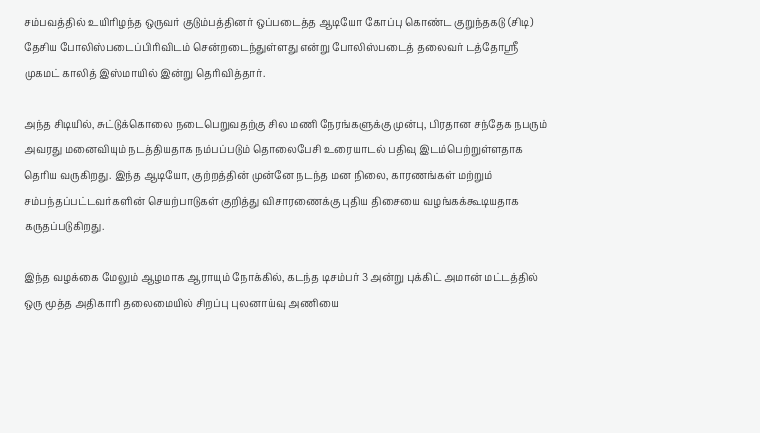சம்பவத்தில் உயிரிழந்த ஒருவர் குடும்பத்தினர் ஒப்படைத்த ஆடியோ கோப்பு கொண்ட குறுந்தகடு (சிடி) தேசிய போலிஸ்படைப்பிரிவிடம் சென்றடைந்துள்ளது என்று போலிஸ்படைத் தலைவர் டத்தோஸ்ரீ முகமட் காலித் இஸ்மாயில் இன்று தெரிவித்தார்.

அந்த சிடியில், சுட்டுக்கொலை நடைபெறுவதற்கு சில மணி நேரங்களுக்கு முன்பு, பிரதான சந்தேக நபரும் அவரது மனைவியும் நடத்தியதாக நம்பப்படும் தொலைபேசி உரையாடல் பதிவு இடம்பெற்றுள்ளதாக தெரிய வருகிறது. இந்த ஆடியோ, குற்றத்தின் முன்னே நடந்த மன நிலை, காரணங்கள் மற்றும் சம்பந்தப்பட்டவர்களின் செயற்பாடுகள் குறித்து விசாரணைக்கு புதிய திசையை வழங்கக்கூடியதாக கருதப்படுகிறது.

இந்த வழக்கை மேலும் ஆழமாக ஆராயும் நோக்கில், கடந்த டிசம்பர் 3 அன்று புக்கிட் அமான் மட்டத்தில் ஒரு மூத்த அதிகாரி தலைமையில் சிறப்பு புலனாய்வு அணியை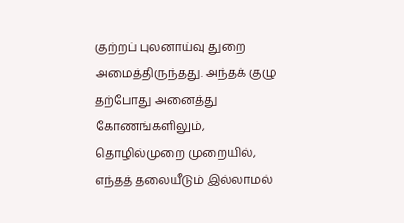குற்றப் புலனாய்வு துறை அமைத்திருந்தது. அந்தக் குழு தற்போது அனைத்து கோணங்களிலும், தொழில்முறை முறையில், எந்தத் தலையீடும் இல்லாமல்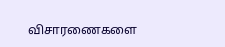விசாரணைகளை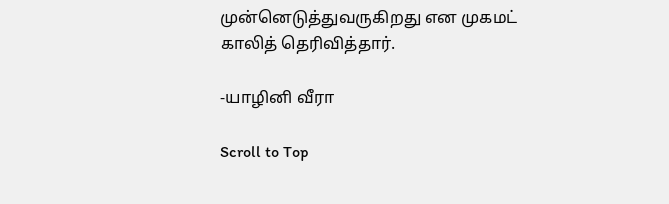முன்னெடுத்துவருகிறது என முகமட் காலித் தெரிவித்தார்.

-யாழினி வீரா

Scroll to Top